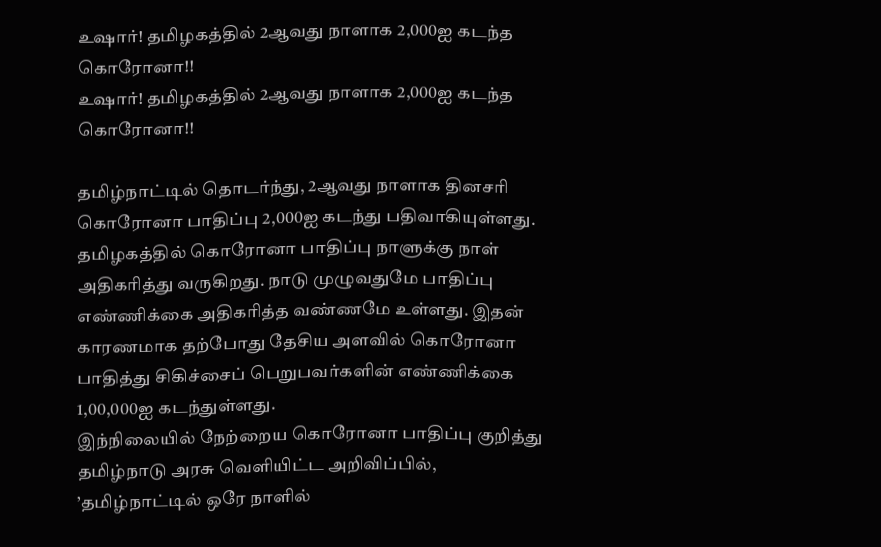உஷார்! தமிழகத்தில் 2ஆவது நாளாக 2,000ஐ கடந்த கொரோனா!!
உஷார்! தமிழகத்தில் 2ஆவது நாளாக 2,000ஐ கடந்த கொரோனா!!

தமிழ்நாட்டில் தொடர்ந்து, 2ஆவது நாளாக தினசரி கொரோனா பாதிப்பு 2,000ஐ கடந்து பதிவாகியுள்ளது.
தமிழகத்தில் கொரோனா பாதிப்பு நாளுக்கு நாள் அதிகரித்து வருகிறது. நாடு முழுவதுமே பாதிப்பு எண்ணிக்கை அதிகரித்த வண்ணமே உள்ளது. இதன் காரணமாக தற்போது தேசிய அளவில் கொரோனா பாதித்து சிகிச்சைப் பெறுபவர்களின் எண்ணிக்கை 1,00,000ஐ கடந்துள்ளது.
இந்நிலையில் நேற்றைய கொரோனா பாதிப்பு குறித்து தமிழ்நாடு அரசு வெளியிட்ட அறிவிப்பில், ’தமிழ்நாட்டில் ஒரே நாளில்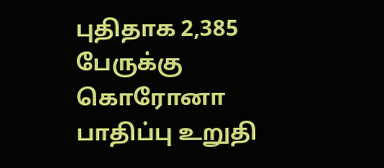புதிதாக 2,385 பேருக்கு கொரோனா பாதிப்பு உறுதி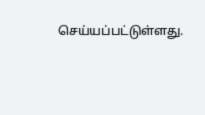செய்யப்பட்டுள்ளது.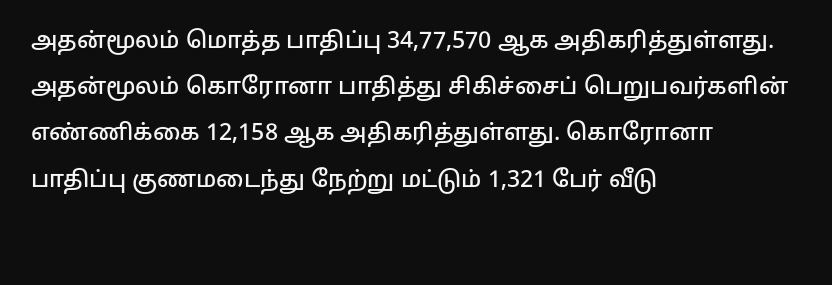அதன்மூலம் மொத்த பாதிப்பு 34,77,570 ஆக அதிகரித்துள்ளது. அதன்மூலம் கொரோனா பாதித்து சிகிச்சைப் பெறுபவர்களின் எண்ணிக்கை 12,158 ஆக அதிகரித்துள்ளது. கொரோனா பாதிப்பு குணமடைந்து நேற்று மட்டும் 1,321 பேர் வீடு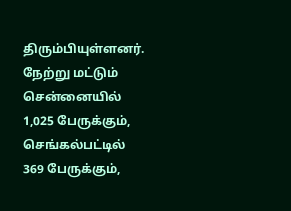திரும்பியுள்ளனர்.
நேற்று மட்டும் சென்னையில் 1,025 பேருக்கும், செங்கல்பட்டில் 369 பேருக்கும்,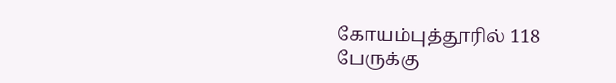கோயம்புத்தூரில் 118 பேருக்கு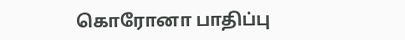கொரோனா பாதிப்பு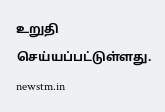உறுதி செய்யப்பட்டுள்ளது.
newstm.in